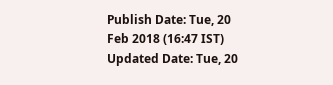Publish Date: Tue, 20 Feb 2018 (16:47 IST)
Updated Date: Tue, 20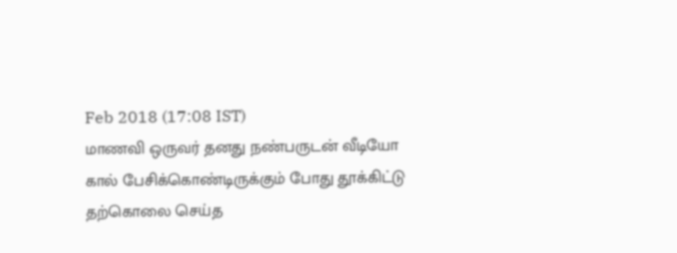Feb 2018 (17:08 IST)
மாணவி ஒருவர் தனது நண்பருடன் வீடியோ கால் பேசிக்கொண்டிருக்கும் போது தூக்கிட்டு தற்கொலை செய்த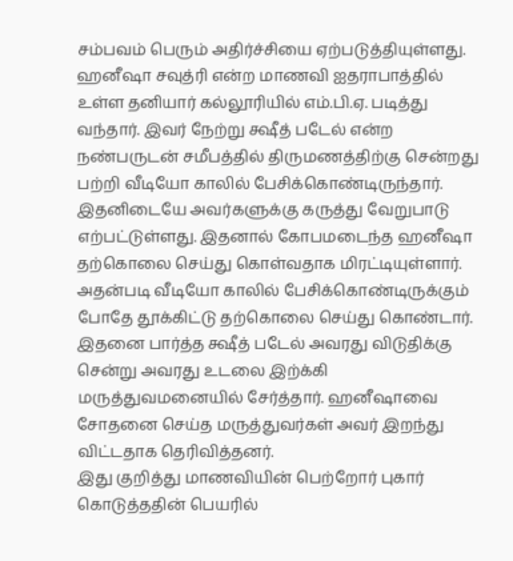சம்பவம் பெரும் அதிர்ச்சியை ஏற்படுத்தியுள்ளது.
ஹனீஷா சவுத்ரி என்ற மாணவி ஐதராபாத்தில் உள்ள தனியார் கல்லூரியில் எம்.பி.ஏ. படித்து வந்தார். இவர் நேற்று க்ஷீத் படேல் என்ற நண்பருடன் சமீபத்தில் திருமணத்திற்கு சென்றது பற்றி வீடியோ காலில் பேசிக்கொண்டிருந்தார்.
இதனிடையே அவர்களுக்கு கருத்து வேறுபாடு எற்பட்டுள்ளது. இதனால் கோபமடைந்த ஹனீஷா தற்கொலை செய்து கொள்வதாக மிரட்டியுள்ளார். அதன்படி வீடியோ காலில் பேசிக்கொண்டிருக்கும் போதே தூக்கிட்டு தற்கொலை செய்து கொண்டார்.
இதனை பார்த்த க்ஷீத் படேல் அவரது விடுதிக்கு சென்று அவரது உடலை இற்க்கி மருத்துவமனையில் சேர்த்தார். ஹனீஷாவை சோதனை செய்த மருத்துவர்கள் அவர் இறந்து விட்டதாக தெரிவித்தனர்.
இது குறித்து மாணவியின் பெற்றோர் புகார் கொடுத்ததின் பெயரில்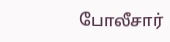போலீசார்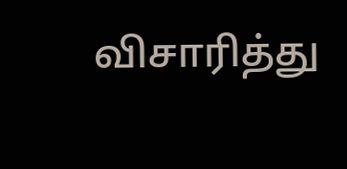விசாரித்து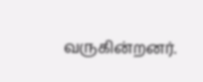வருகின்றனர்.